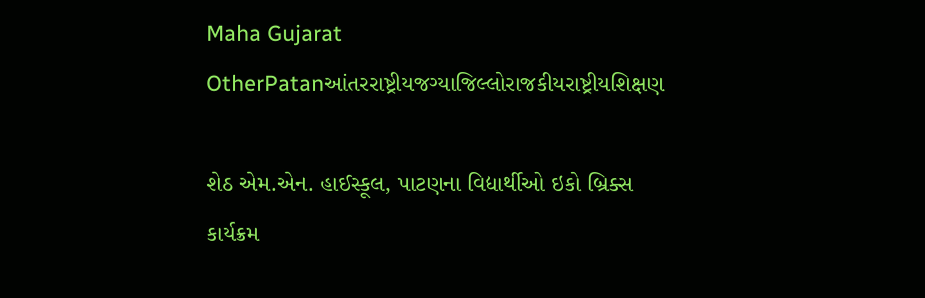Maha Gujarat
OtherPatanઆંતરરાષ્ટ્રીયજગ્યાજિલ્લોરાજકીયરાષ્ટ્રીયશિક્ષણ

શેઠ એમ.એન. હાઈસ્કૂલ, પાટણના વિદ્યાર્થીઓ ઇકો બ્રિક્સ કાર્યક્રમ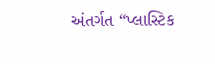અંતર્ગત “પ્લાસ્ટિક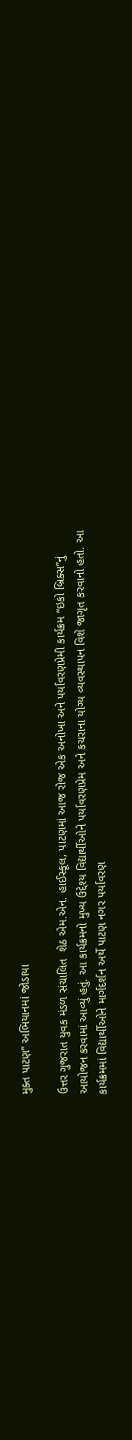મુક્ત પાટણ” અભિયાનમાં જોડાયા

ઉત્તર ગુજરાત યુવક મંડળ સંચાલિત  શેઠ એમ.એન. હાઈસ્કૂલ, પાટણમાં આજ રોજ એક અનોખા અને પર્યાવરણપ્રેમી કાર્યક્રમ “ઇકો બ્રિક્સ”નું આયોજન કરવામાં આવ્યું હતું. આ કાર્યક્રમનો મુખ્ય ઉદ્દેશ્ય વિદ્યાર્થીઓને પર્યાવરણપ્રેમ અને કચરાના યોગ્ય વ્યવસ્થાપન વિશે જાગૃત કરવાનો હતો. આ કાર્યક્રમમાં વિદ્યાર્થીઓને માર્ગદર્શન અર્થે પાટણ નગર પર્યાવરણ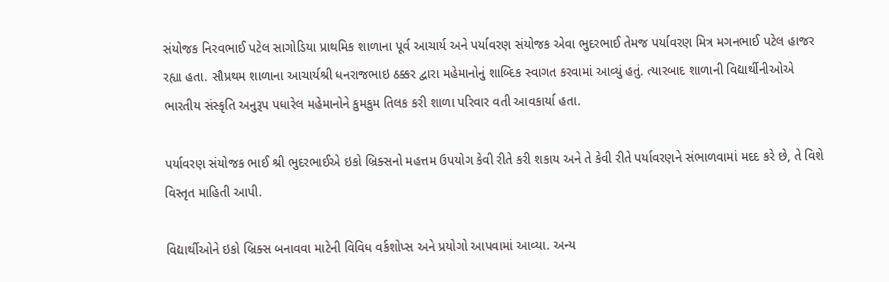સંયોજક નિરવભાઈ પટેલ સાગોડિયા પ્રાથમિક શાળાના પૂર્વ આચાર્ય અને પર્યાવરણ સંયોજક એવા ભુદરભાઈ તેમજ પર્યાવરણ મિત્ર મગનભાઈ પટેલ હાજર રહ્યા હતા. સૌપ્રથમ શાળાના આચાર્યશ્રી ધનરાજભાઇ ઠક્કર દ્વારા મહેમાનોનું શાબ્દિક સ્વાગત કરવામાં આવ્યું હતું. ત્યારબાદ શાળાની વિદ્યાર્થીનીઓએ ભારતીય સંસ્કૃતિ અનુરૂપ પધારેલ મહેમાનોને કુમકુમ તિલક કરી શાળા પરિવાર વતી આવકાર્યા હતા.

પર્યાવરણ સંયોજક ભાઈ શ્રી ભુદરભાઈએ ઇકો બ્રિક્સનો મહત્તમ ઉપયોગ કેવી રીતે કરી શકાય અને તે કેવી રીતે પર્યાવરણને સંભાળવામાં મદદ કરે છે, તે વિશે વિસ્તૃત માહિતી આપી.

વિદ્યાર્થીઓને ઇકો બ્રિક્સ બનાવવા માટેની વિવિધ વર્કશોપ્સ અને પ્રયોગો આપવામાં આવ્યા. અન્ય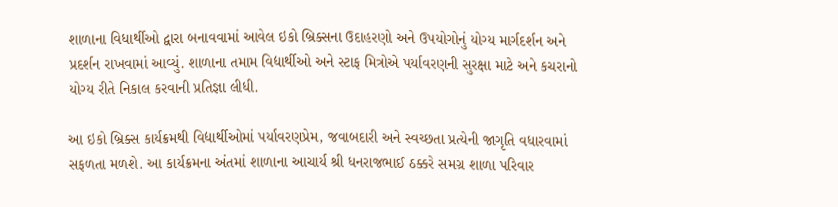શાળાના વિધાર્થીઓ દ્વારા બનાવવામાં આવેલ ઇકો બ્રિક્સના ઉદાહરણો અને ઉપયોગોનું યોગ્ય માર્ગદર્શન અને  પ્રદર્શન રાખવામાં આવ્યું. શાળાના તમામ વિદ્યાર્થીઓ અને સ્ટાફ મિત્રોએ પર્યાવરણની સુરક્ષા માટે અને કચરાનો યોગ્ય રીતે નિકાલ કરવાની પ્રતિજ્ઞા લીધી.

આ ઇકો બ્રિક્સ કાર્યક્રમથી વિદ્યાર્થીઓમાં પર્યાવરણપ્રેમ, જવાબદારી અને સ્વચ્છતા પ્રત્યેની જાગૃતિ વધારવામાં સફળતા મળશે. આ કાર્યક્રમના અંતમાં શાળાના આચાર્ય શ્રી ધનરાજભાઈ ઠક્કરે સમગ્ર શાળા પરિવાર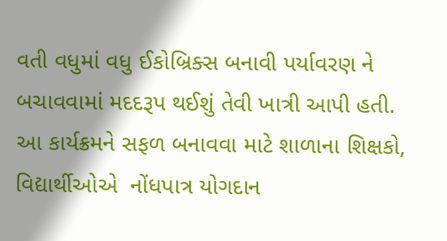વતી વધુમાં વધુ ઈકોબ્રિક્સ બનાવી પર્યાવરણ ને બચાવવામાં મદદરૂપ થઈશું તેવી ખાત્રી આપી હતી. આ કાર્યક્રમને સફળ બનાવવા માટે શાળાના શિક્ષકો, વિદ્યાર્થીઓએ  નોંધપાત્ર યોગદાન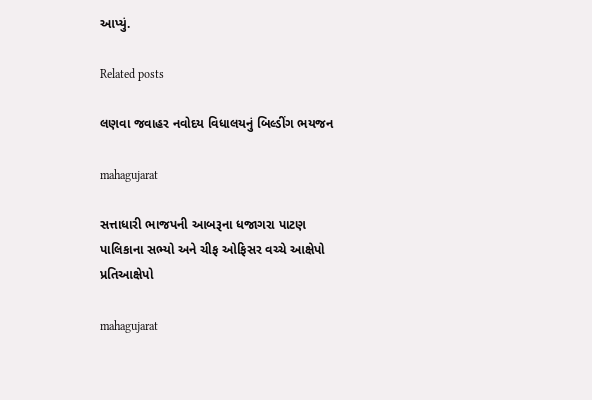આપ્યું.

Related posts

લણવા જવાહર નવોદય વિધાલયનું બિલ્ડીંગ ભયજન

mahagujarat

સત્તાધારી ભાજપની આબરૂના ધજાગરા પાટણ પાલિકાના સભ્યો અને ચીફ ઓફિસર વચ્ચે આક્ષેપો પ્રતિઆક્ષેપો

mahagujarat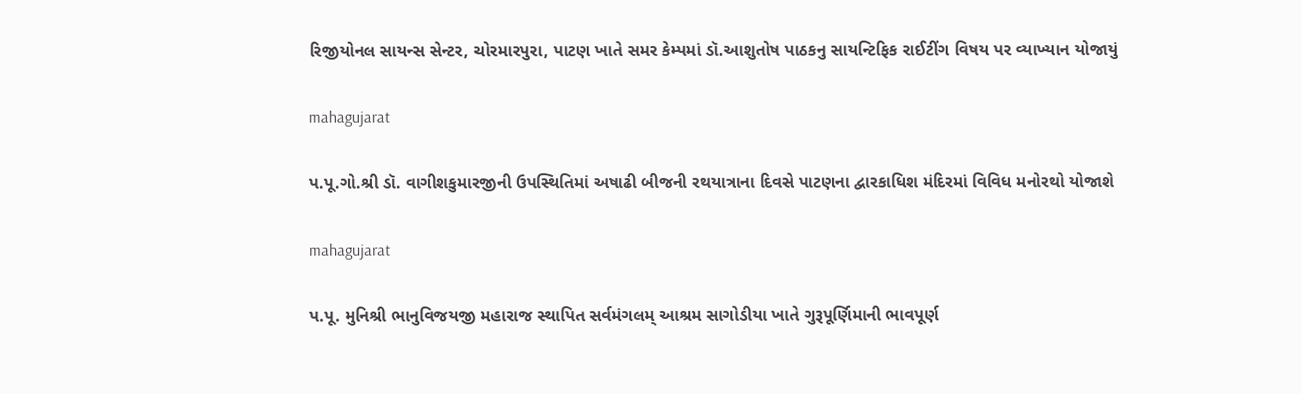રિજીયોનલ સાયન્સ સેન્ટર, ચોરમારપુરા, પાટણ ખાતે સમર કેમ્પમાં ડૉ.આશુતોષ પાઠકનુ સાયન્ટિફિક રાઈટીંગ વિષય પર વ્યાખ્યાન યોજાયું

mahagujarat

પ.પૂ.ગો.શ્રી ડૉ. વાગીશકુમારજીની ઉપસ્થિતિમાં અષાઢી બીજની રથયાત્રાના દિવસે પાટણના દ્વારકાધિશ મંદિરમાં વિવિધ મનોરથો યોજાશે

mahagujarat

પ.પૂ. મુનિશ્રી ભાનુવિજયજી મહારાજ સ્થાપિત સર્વમંગલમ્ આશ્રમ સાગોડીયા ખાતે ગુરૂપૂર્ણિમાની ભાવપૂર્ણ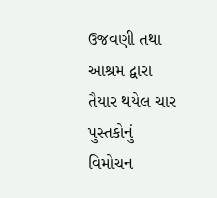ઉજવણી તથા આશ્રમ દ્વારા તૈયાર થયેલ ચાર પુસ્તકોનું વિમોચન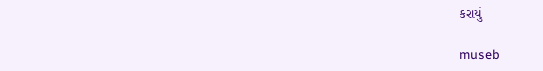કરાયું

museb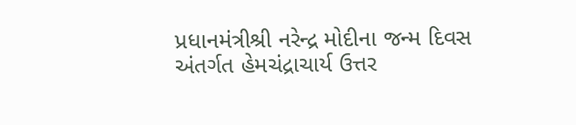પ્રધાનમંત્રીશ્રી નરેન્દ્ર મોદીના જન્મ દિવસ અંતર્ગત હેમચંદ્રાચાર્ય ઉત્તર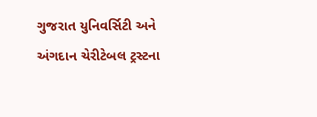ગુજરાત યુનિવર્સિટી અને અંગદાન ચેરીટેબલ ટ્રસ્ટના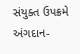સંયુક્ત ઉપક્રમે અંગદાન-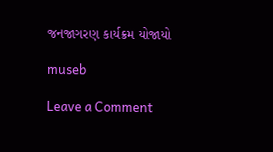જનજાગરણ કાર્યક્રમ યોજાયો

museb

Leave a Comment